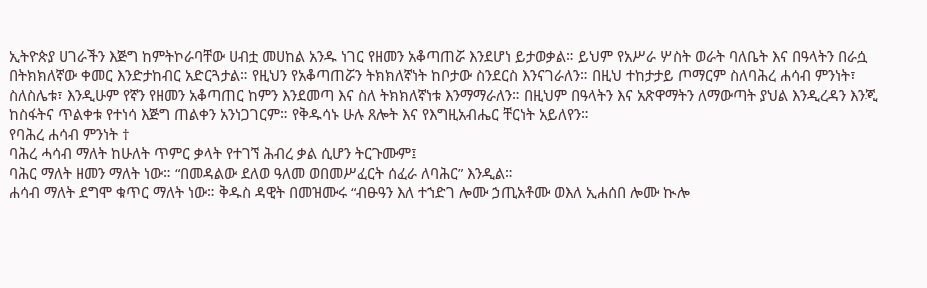ኢትዮጵያ ሀገራችን እጅግ ከምትኮራባቸው ሀብቷ መሀከል አንዱ ነገር የዘመን አቆጣጠሯ እንደሆነ ይታወቃል። ይህም የአሥራ ሦስት ወራት ባለቤት እና በዓላትን በራሷ በትክክለኛው ቀመር እንድታከብር አድርጓታል። የዚህን የአቆጣጠሯን ትክክለኛነት ከቦታው ስንደርስ እንናገራለን። በዚህ ተከታታይ ጦማርም ስለባሕረ ሐሳብ ምንነት፣ ስለስሌቱ፣ እንዲሁም የኛን የዘመን አቆጣጠር ከምን እንደመጣ እና ስለ ትክክለኛነቱ እንማማራለን። በዚህም በዓላትን እና አጽዋማትን ለማውጣት ያህል እንዲረዳን እንጂ ከስፋትና ጥልቀቱ የተነሳ እጅግ ጠልቀን አንነጋገርም። የቅዱሳኑ ሁሉ ጸሎት እና የእግዚአብሔር ቸርነት አይለየን።
የባሕረ ሐሳብ ምንነት †
ባሕረ ሓሳብ ማለት ከሁለት ጥምር ቃላት የተገኘ ሕብረ ቃል ሲሆን ትርጉሙም፤
ባሕር ማለት ዘመን ማለት ነው። “በመዳልው ደለወ ዓለመ ወበመሥፈርት ሰፈራ ለባሕር” እንዲል።
ሐሳብ ማለት ደግሞ ቁጥር ማለት ነው። ቅዱስ ዳዊት በመዝሙሩ “ብፁዓን እለ ተኀድገ ሎሙ ኃጢአቶሙ ወእለ ኢሐሰበ ሎሙ ኲሎ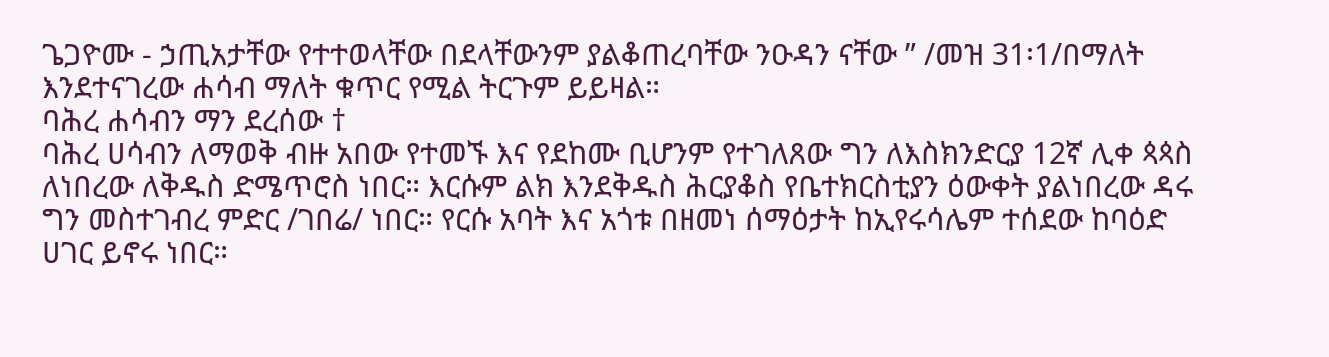ጌጋዮሙ - ኃጢአታቸው የተተወላቸው በደላቸውንም ያልቆጠረባቸው ንዑዳን ናቸው ” /መዝ 31፡1/በማለት እንደተናገረው ሐሳብ ማለት ቁጥር የሚል ትርጉም ይይዛል።
ባሕረ ሐሳብን ማን ደረሰው †
ባሕረ ሀሳብን ለማወቅ ብዙ አበው የተመኙ እና የደከሙ ቢሆንም የተገለጸው ግን ለእስክንድርያ 12ኛ ሊቀ ጳጳስ ለነበረው ለቅዱስ ድሜጥሮስ ነበር። እርሱም ልክ እንደቅዱስ ሕርያቆስ የቤተክርስቲያን ዕውቀት ያልነበረው ዳሩ ግን መስተገብረ ምድር /ገበሬ/ ነበር። የርሱ አባት እና አጎቱ በዘመነ ሰማዕታት ከኢየሩሳሌም ተሰደው ከባዕድ ሀገር ይኖሩ ነበር።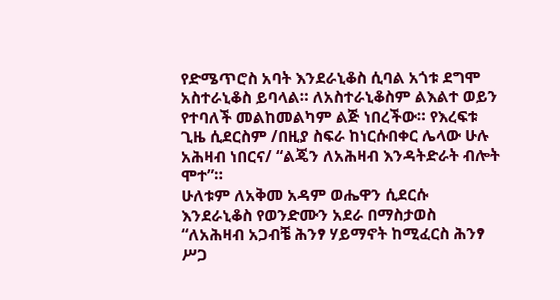የድሜጥሮስ አባት እንደራኒቆስ ሲባል አጎቱ ደግሞ አስተራኒቆስ ይባላል። ለአስተራኒቆስም ልእልተ ወይን የተባለች መልከመልካም ልጅ ነበረችው። የእረፍቱ ጊዜ ሲደርስም /በዚያ ስፍራ ከነርሱበቀር ሌላው ሁሉ አሕዛብ ነበርና/ “ልጄን ለአሕዛብ እንዳትድራት ብሎት ሞተ”።
ሁለቱም ለአቅመ አዳም ወሔዋን ሲደርሱ እንደራኒቆስ የወንድሙን አደራ በማስታወስ “ለአሕዛብ አጋብቼ ሕንፃ ሃይማኖት ከሚፈርስ ሕንፃ ሥጋ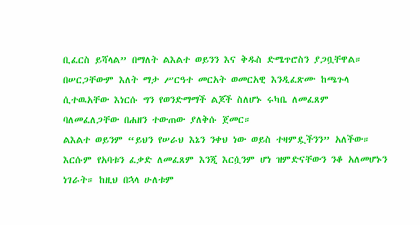ቢፈርስ ይሻላል” በማለት ልእልተ ወይንን እና ቅዱስ ድሜጥሮስን ያጋቧቸዋል። በሠርጋቸውም እለት ማታ ሥርዓተ መርአት ወመርአዊ እንዲፈጽሙ ከጫጉላ ሲተዉአቸው እነርሱ ግን የወንድማማች ልጆች ስለሆኑ ሩካቤ ለመፈጸም ባለመፈለጋቸው በሐዘን ተውጠው ያለቅሱ ጀመር።
ልእልተ ወይንም “ይህን የሠራህ እኔን ንቀህ ነው ወይስ ተዛምዷችንን” አለችው። እርሱም የአባቱን ፈቃድ ለመፈጸም እንጂ እርሷንም ሆነ ዝምድናቸውን ንቆ አለመሆኑን ነገራት። ከዚህ በኋላ ሁለቱም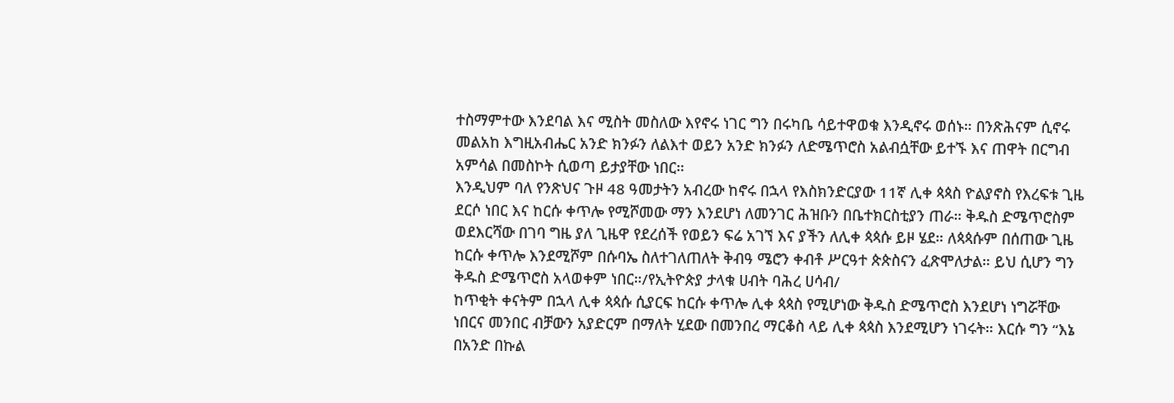ተስማምተው እንደባል እና ሚስት መስለው እየኖሩ ነገር ግን በሩካቤ ሳይተዋወቁ እንዲኖሩ ወሰኑ። በንጽሕናም ሲኖሩ መልአከ እግዚአብሔር አንድ ክንፉን ለልእተ ወይን አንድ ክንፉን ለድሜጥሮስ አልብሷቸው ይተኙ እና ጠዋት በርግብ አምሳል በመስኮት ሲወጣ ይታያቸው ነበር።
እንዲህም ባለ የንጽህና ጉዞ 48 ዓመታትን አብረው ከኖሩ በኋላ የእስክንድርያው 11ኛ ሊቀ ጳጳስ ዮልያኖስ የእረፍቱ ጊዜ ደርሶ ነበር እና ከርሱ ቀጥሎ የሚሾመው ማን እንደሆነ ለመንገር ሕዝቡን በቤተክርስቲያን ጠራ። ቅዱስ ድሜጥሮስም ወደእርሻው በገባ ግዜ ያለ ጊዜዋ የደረሰች የወይን ፍሬ አገኘ እና ያችን ለሊቀ ጳጳሱ ይዞ ሄደ። ለጳጳሱም በሰጠው ጊዜ ከርሱ ቀጥሎ እንደሚሾም በሱባኤ ስለተገለጠለት ቅብዓ ሜሮን ቀብቶ ሥርዓተ ጵጵስናን ፈጽሞለታል። ይህ ሲሆን ግን ቅዱስ ድሜጥሮስ አላወቀም ነበር።/የኢትዮጵያ ታላቁ ሀብት ባሕረ ሀሳብ/
ከጥቂት ቀናትም በኋላ ሊቀ ጳጳሱ ሲያርፍ ከርሱ ቀጥሎ ሊቀ ጳጳስ የሚሆነው ቅዱስ ድሜጥሮስ እንደሆነ ነግሯቸው ነበርና መንበር ብቻውን አያድርም በማለት ሂደው በመንበረ ማርቆስ ላይ ሊቀ ጳጳስ እንደሚሆን ነገሩት። እርሱ ግን “እኔ በአንድ በኩል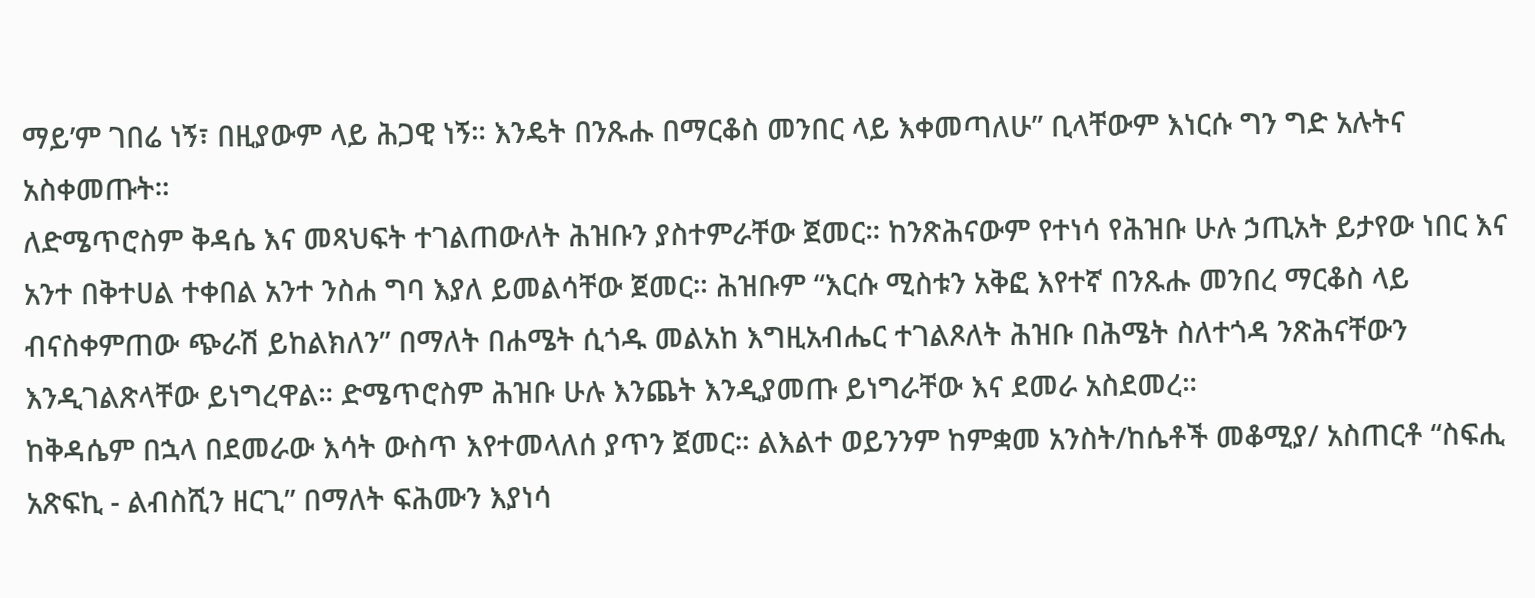ማይ’ም ገበሬ ነኝ፣ በዚያውም ላይ ሕጋዊ ነኝ። እንዴት በንጹሑ በማርቆስ መንበር ላይ እቀመጣለሁ” ቢላቸውም እነርሱ ግን ግድ አሉትና አስቀመጡት።
ለድሜጥሮስም ቅዳሴ እና መጻህፍት ተገልጠውለት ሕዝቡን ያስተምራቸው ጀመር። ከንጽሕናውም የተነሳ የሕዝቡ ሁሉ ኃጢአት ይታየው ነበር እና አንተ በቅተሀል ተቀበል አንተ ንስሐ ግባ እያለ ይመልሳቸው ጀመር። ሕዝቡም “እርሱ ሚስቱን አቅፎ እየተኛ በንጹሑ መንበረ ማርቆስ ላይ ብናስቀምጠው ጭራሽ ይከልክለን” በማለት በሐሜት ሲጎዱ መልአከ እግዚአብሔር ተገልጾለት ሕዝቡ በሕሜት ስለተጎዳ ንጽሕናቸውን እንዲገልጽላቸው ይነግረዋል። ድሜጥሮስም ሕዝቡ ሁሉ እንጨት እንዲያመጡ ይነግራቸው እና ደመራ አስደመረ።
ከቅዳሴም በኋላ በደመራው እሳት ውስጥ እየተመላለሰ ያጥን ጀመር። ልእልተ ወይንንም ከምቋመ አንስት/ከሴቶች መቆሚያ/ አስጠርቶ “ስፍሒ አጽፍኪ - ልብስሺን ዘርጊ” በማለት ፍሕሙን እያነሳ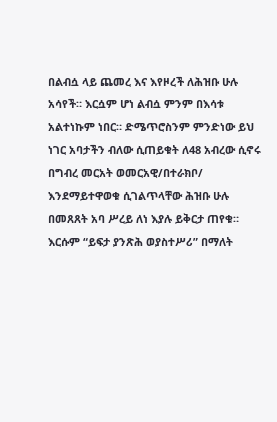በልብሷ ላይ ጨመረ እና እየዞረች ለሕዝቡ ሁሉ አሳየች። እርሷም ሆነ ልብሷ ምንም በእሳቱ አልተነኩም ነበር። ድሜጥሮስንም ምንድነው ይህ ነገር አባታችን ብለው ሲጠይቁት ለ48 አብረው ሲኖሩ በግብረ መርአት ወመርአዊ/በተራክቦ/ እንደማይተዋወቁ ሲገልጥላቸው ሕዝቡ ሁሉ በመጸጸት አባ ሥረይ ለነ እያሉ ይቅርታ ጠየቁ። እርሱም “ይፍታ ያንጽሕ ወያስተሥሪ” በማለት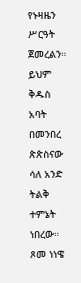የኑዛዜን ሥርዓት ጀመረልን።
ይህም ቅዱስ አባት በመንበረ ጵጵስናው ሳለ አንድ ትልቅ ተምኔት ነበረው። ጾመ ነነዌ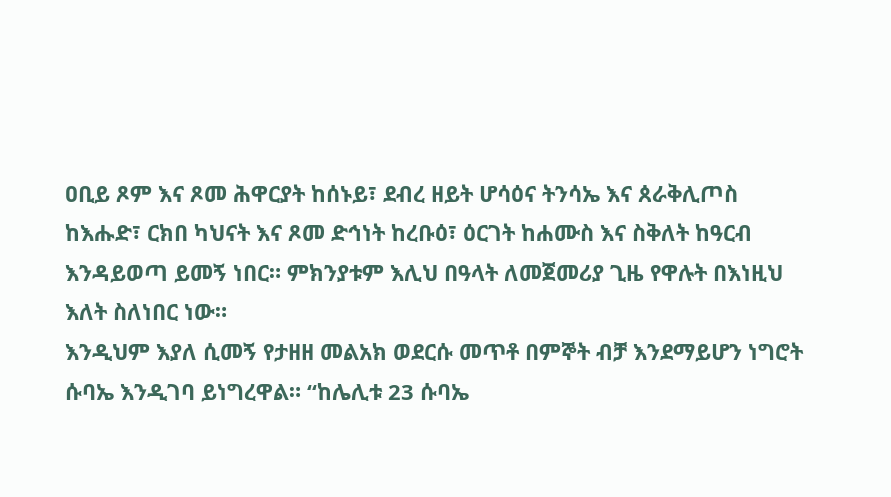ዐቢይ ጾም እና ጾመ ሕዋርያት ከሰኑይ፣ ደብረ ዘይት ሆሳዕና ትንሳኤ እና ጰራቅሊጦስ ከእሑድ፣ ርክበ ካህናት እና ጾመ ድኅነት ከረቡዕ፣ ዕርገት ከሐሙስ እና ስቅለት ከዓርብ እንዳይወጣ ይመኝ ነበር። ምክንያቱም እሊህ በዓላት ለመጀመሪያ ጊዜ የዋሉት በእነዚህ እለት ስለነበር ነው።
እንዲህም እያለ ሲመኝ የታዘዘ መልአክ ወደርሱ መጥቶ በምኞት ብቻ እንደማይሆን ነግሮት ሱባኤ እንዲገባ ይነግረዋል። “ከሌሊቱ 23 ሱባኤ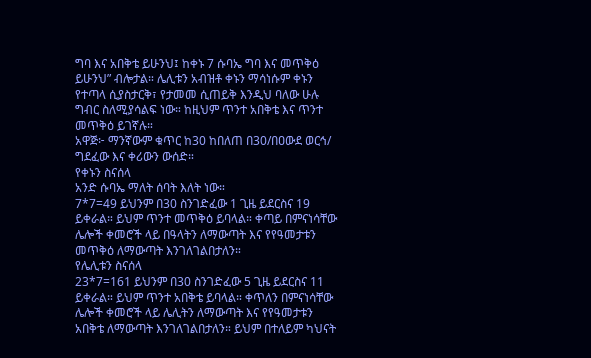ግባ እና አበቅቴ ይሁንህ፤ ከቀኑ 7 ሱባኤ ግባ እና መጥቅዕ ይሁንህ” ብሎታል። ሌሊቱን አብዝቶ ቀኑን ማሳነሱም ቀኑን የተጣላ ሲያስታርቅ፣ የታመመ ሲጠይቅ እንዲህ ባለው ሁሉ ግብር ስለሚያሳልፍ ነው። ከዚህም ጥንተ አበቅቴ እና ጥንተ መጥቅዕ ይገኛሉ።
አዋጅ፦ ማንኛውም ቁጥር ከ30 ከበለጠ በ30/በዐውደ ወርኅ/ ግደፈው እና ቀሪውን ውሰድ።
የቀኑን ስናሰላ
አንድ ሱባኤ ማለት ሰባት እለት ነው።
7*7=49 ይህንም በ30 ስንገድፈው 1 ጊዜ ይደርስና 19 ይቀራል። ይህም ጥንተ መጥቅዕ ይባላል። ቀጣይ በምናነሳቸው ሌሎች ቀመሮች ላይ በዓላትን ለማውጣት እና የየዓመታቱን መጥቅዕ ለማውጣት እንገለገልበታለን።
የሌሊቱን ስናሰላ
23*7=161 ይህንም በ30 ስንገድፈው 5 ጊዜ ይደርስና 11 ይቀራል። ይህም ጥንተ አበቅቴ ይባላል። ቀጥለን በምናነሳቸው ሌሎች ቀመሮች ላይ ሌሊትን ለማውጣት እና የየዓመታቱን አበቅቴ ለማውጣት እንገለገልበታለን። ይህም በተለይም ካህናት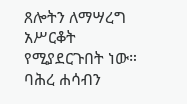ጸሎትን ለማሣረግ አሥርቆት የሚያደርጉበት ነው።
ባሕረ ሐሳብን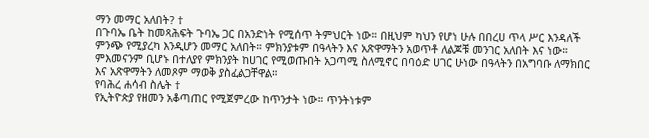ማን መማር አለበት? †
በጉባኤ ቤት ከመጻሕፍት ጉባኤ ጋር በአንድነት የሚሰጥ ትምህርት ነው። በዚህም ካህን የሆነ ሁሉ በበረሀ ጥላ ሥር እንዳለች ምንጭ የሚያረካ እንዲሆን መማር አለበት። ምክንያቱም በዓላትን እና አጽዋማትን አወጥቶ ለልጆቹ መንገር አለበት እና ነው።
ምእመናንም ቢሆኑ በተለያየ ምክንያት ከሀገር የሚወጡበት አጋጣሚ ስለሚኖር በባዕድ ሀገር ሁነው በዓላትን በአግባቡ ለማክበር እና አጽዋማትን ለመጾም ማወቅ ያስፈልጋቸዋል።
የባሕረ ሐሳብ ስሌት †
የኢትዮጵያ የዘመን አቆጣጠር የሚጀምረው ከጥንታት ነው። ጥንትነቱም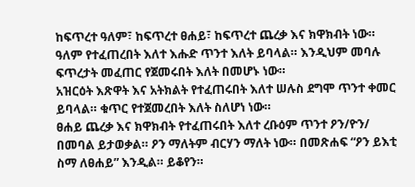ከፍጥረተ ዓለም፣ ከፍጥረተ ፀሐይ፣ ከፍጥረተ ጨረቃ እና ክዋክብት ነው። ዓለም የተፈጠረበት እለተ እሑድ ጥንተ እለት ይባላል። እንዲህም መባሉ ፍጥረታት መፈጠር የጀመሩበት እለት በመሆኑ ነው።
አዝርዕት እጽዋት እና አትክልት የተፈጠሩበት እለተ ሠሉስ ደግሞ ጥንተ ቀመር ይባላል። ቁጥር የተጀመረበት እለት ስለሆነ ነው።
ፀሐይ ጨረቃ እና ክዋክብት የተፈጠሩበት እለተ ረቡዕም ጥንተ ዖን/ዮን/ በመባል ይታወቃል። ዖን ማለትም ብርሃን ማለት ነው። በመጽሐፍ “ዖን ይእቲ ስማ ለፀሐይ” እንዲል። ይቆየን።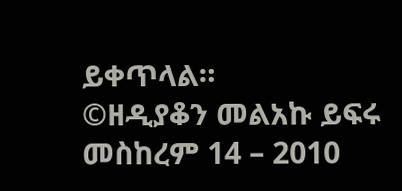ይቀጥላል።
©ዘዲያቆን መልአኩ ይፍሩ
መስከረም 14 – 2010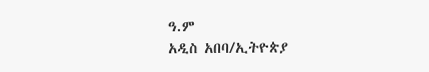ዓ.ም
አዲስ አበባ/ኢትዮጵያ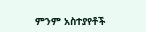ምንም አስተያየቶች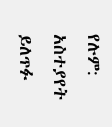የሉም:
አስተያየት ይለጥፉ